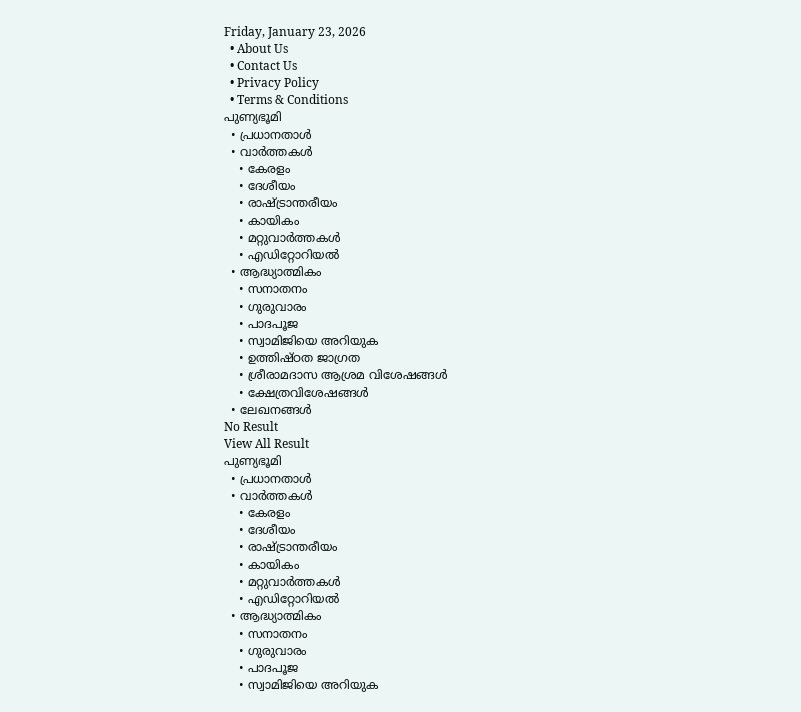Friday, January 23, 2026
  • About Us
  • Contact Us
  • Privacy Policy
  • Terms & Conditions
പുണ്യഭൂമി
  • പ്രധാനതാൾ
  • വാർത്തകൾ
    • കേരളം
    • ദേശീയം
    • രാഷ്ട്രാന്തരീയം
    • കായികം
    • മറ്റുവാര്‍ത്തകള്‍
    • എഡിറ്റോറിയല്‍
  • ആദ്ധ്യാത്മികം
    • സനാതനം
    • ഗുരുവാരം
    • പാദപൂജ
    • സ്വാമിജിയെ അറിയുക
    • ഉത്തിഷ്ഠത ജാഗ്രത
    • ശ്രീരാമദാസ ആശ്രമ വിശേഷങ്ങൾ
    • ക്ഷേത്രവിശേഷങ്ങള്‍
  • ലേഖനങ്ങള്‍
No Result
View All Result
പുണ്യഭൂമി
  • പ്രധാനതാൾ
  • വാർത്തകൾ
    • കേരളം
    • ദേശീയം
    • രാഷ്ട്രാന്തരീയം
    • കായികം
    • മറ്റുവാര്‍ത്തകള്‍
    • എഡിറ്റോറിയല്‍
  • ആദ്ധ്യാത്മികം
    • സനാതനം
    • ഗുരുവാരം
    • പാദപൂജ
    • സ്വാമിജിയെ അറിയുക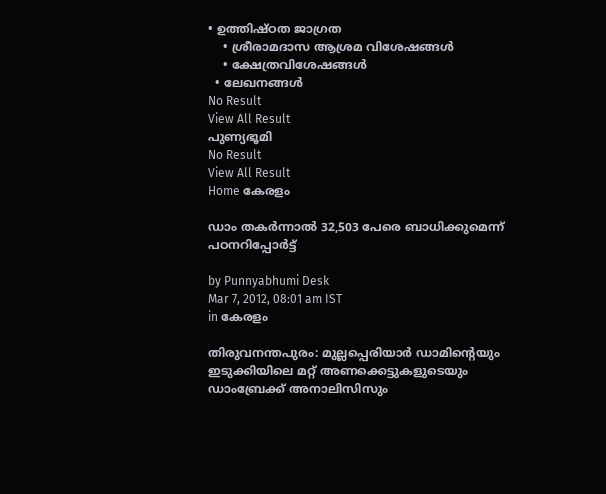• ഉത്തിഷ്ഠത ജാഗ്രത
    • ശ്രീരാമദാസ ആശ്രമ വിശേഷങ്ങൾ
    • ക്ഷേത്രവിശേഷങ്ങള്‍
  • ലേഖനങ്ങള്‍
No Result
View All Result
പുണ്യഭൂമി
No Result
View All Result
Home കേരളം

ഡാം തകര്‍ന്നാല്‍ 32,503 പേരെ ബാധിക്കുമെന്ന് പഠനറിപ്പോര്‍ട്ട്

by Punnyabhumi Desk
Mar 7, 2012, 08:01 am IST
in കേരളം

തിരുവനന്തപുരം: മുല്ലപ്പെരിയാര്‍ ഡാമിന്റെയും ഇടുക്കിയിലെ മറ്റ് അണക്കെട്ടുകളുടെയും ഡാംബ്രേക്ക് അനാലിസിസും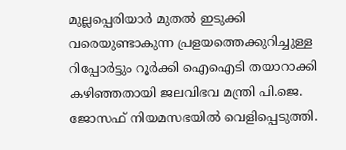മുല്ലപ്പെരിയാര്‍ മുതല്‍ ഇടുക്കി വരെയുണ്ടാകുന്ന പ്രളയത്തെക്കുറിച്ചുള്ള റിപ്പോര്‍ട്ടും റൂര്‍ക്കി ഐഐടി തയാറാക്കി കഴിഞ്ഞതായി ജലവിഭവ മന്ത്രി പി.ജെ. ജോസഫ് നിയമസഭയില്‍ വെളിപ്പെടുത്തി.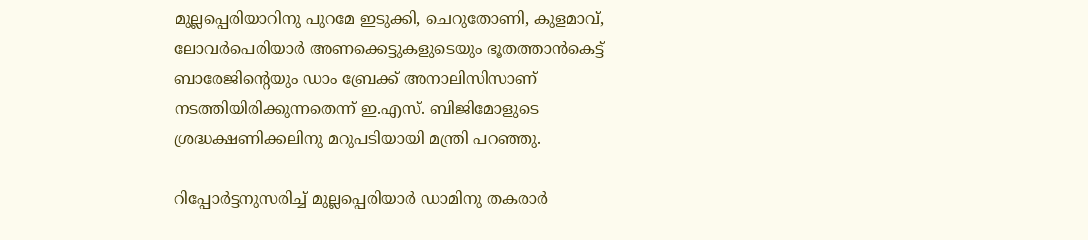മുല്ലപ്പെരിയാറിനു പുറമേ ഇടുക്കി, ചെറുതോണി, കുളമാവ്, ലോവര്‍പെരിയാര്‍ അണക്കെട്ടുകളുടെയും ഭൂതത്താന്‍കെട്ട് ബാരേജിന്റെയും ഡാം ബ്രേക്ക് അനാലിസിസാണ് നടത്തിയിരിക്കുന്നതെന്ന് ഇ.എസ്. ബിജിമോളുടെ ശ്രദ്ധക്ഷണിക്കലിനു മറുപടിയായി മന്ത്രി പറഞ്ഞു.

റിപ്പോര്‍ട്ടനുസരിച്ച് മുല്ലപ്പെരിയാര്‍ ഡാമിനു തകരാര്‍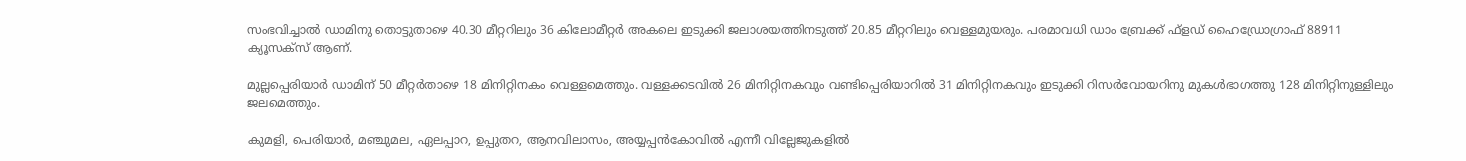സംഭവിച്ചാല്‍ ഡാമിനു തൊട്ടുതാഴെ 40.30 മീറ്ററിലും 36 കിലോമീറ്റര്‍ അകലെ ഇടുക്കി ജലാശയത്തിനടുത്ത് 20.85 മീറ്ററിലും വെള്ളമുയരും. പരമാവധി ഡാം ബ്രേക്ക് ഫ്ളഡ് ഹൈഡ്രോഗ്രാഫ് 88911 ക്യൂസക്സ് ആണ്.

മുല്ലപ്പെരിയാര്‍ ഡാമിന് 50 മീറ്റര്‍താഴെ 18 മിനിറ്റിനകം വെള്ളമെത്തും. വള്ളക്കടവില്‍ 26 മിനിറ്റിനകവും വണ്ടിപ്പെരിയാറില്‍ 31 മിനിറ്റിനകവും ഇടുക്കി റിസര്‍വോയറിനു മുകള്‍ഭാഗത്തു 128 മിനിറ്റിനുള്ളിലും ജലമെത്തും.

കുമളി, പെരിയാര്‍, മഞ്ചുമല, ഏലപ്പാറ, ഉപ്പുതറ, ആനവിലാസം, അയ്യപ്പന്‍കോവില്‍ എന്നീ വില്ലേജുകളില്‍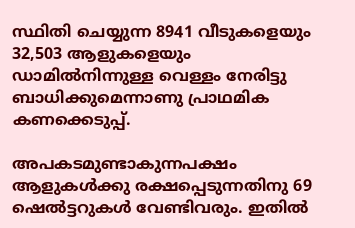സ്ഥിതി ചെയ്യുന്ന 8941 വീടുകളെയും 32,503 ആളുകളെയും ഡാമില്‍നിന്നുള്ള വെള്ളം നേരിട്ടു ബാധിക്കുമെന്നാണു പ്രാഥമിക കണക്കെടുപ്പ്.

അപകടമുണ്ടാകുന്നപക്ഷം ആളുകള്‍ക്കു രക്ഷപ്പെടുന്നതിനു 69 ഷെല്‍ട്ടറുകള്‍ വേണ്ടിവരും. ഇതില്‍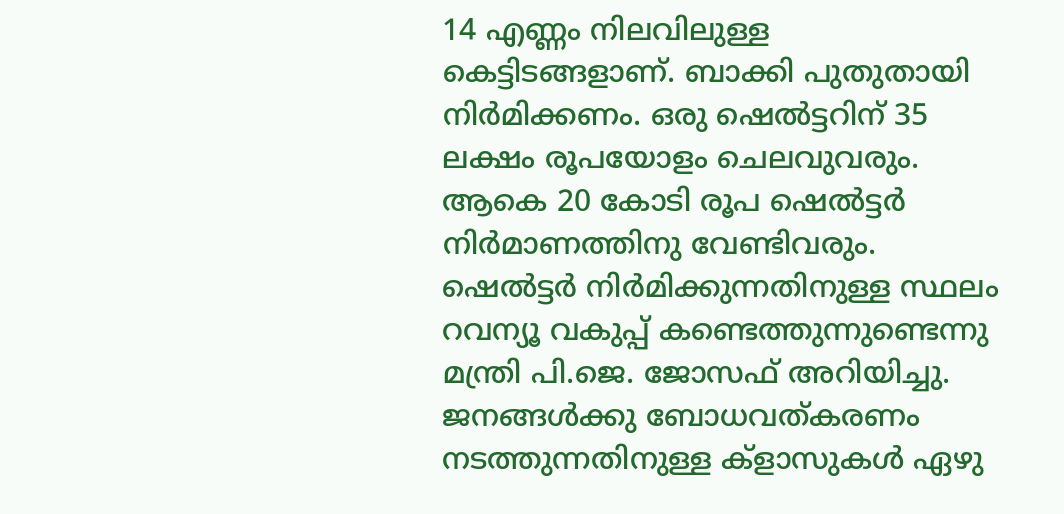14 എണ്ണം നിലവിലുള്ള കെട്ടിടങ്ങളാണ്. ബാക്കി പുതുതായി നിര്‍മിക്കണം. ഒരു ഷെല്‍ട്ടറിന് 35 ലക്ഷം രൂപയോളം ചെലവുവരും. ആകെ 20 കോടി രൂപ ഷെല്‍ട്ടര്‍ നിര്‍മാണത്തിനു വേണ്ടിവരും. ഷെല്‍ട്ടര്‍ നിര്‍മിക്കുന്നതിനുള്ള സ്ഥലം റവന്യൂ വകുപ്പ് കണ്ടെത്തുന്നുണ്ടെന്നു മന്ത്രി പി.ജെ. ജോസഫ് അറിയിച്ചു. ജനങ്ങള്‍ക്കു ബോധവത്കരണം നടത്തുന്നതിനുള്ള ക്ളാസുകള്‍ ഏഴു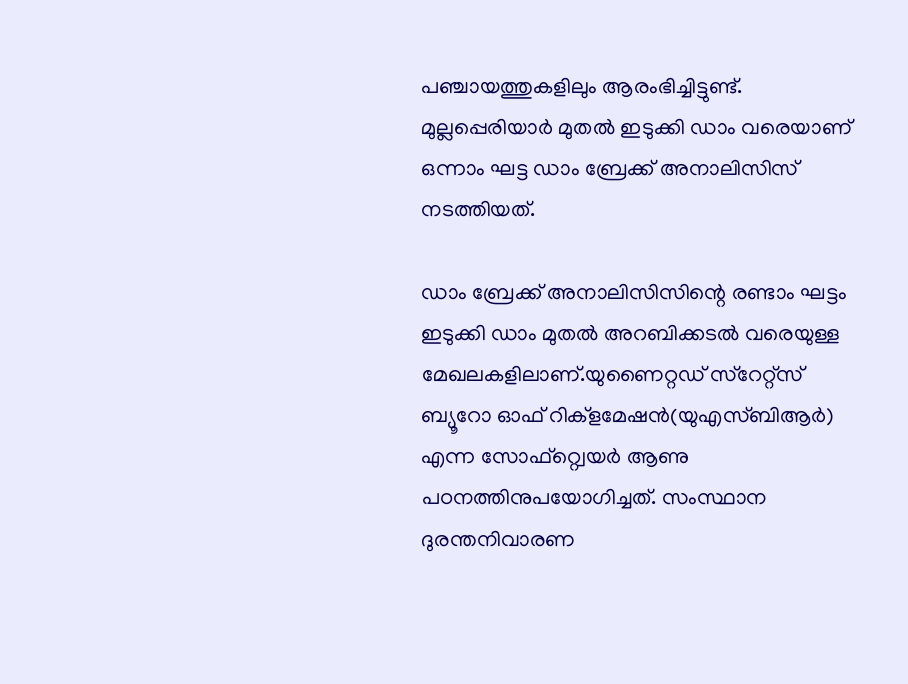പഞ്ചായത്തുകളിലും ആരംഭിച്ചിട്ടുണ്ട്. മുല്ലപ്പെരിയാര്‍ മുതല്‍ ഇടുക്കി ഡാം വരെയാണ് ഒന്നാം ഘട്ട ഡാം ബ്രേക്ക് അനാലിസിസ് നടത്തിയത്.

ഡാം ബ്രേക്ക് അനാലിസിസിന്റെ രണ്ടാം ഘട്ടം ഇടുക്കി ഡാം മുതല്‍ അറബിക്കടല്‍ വരെയുള്ള മേഖലകളിലാണ്.യുണൈറ്റഡ് സ്റേറ്റ്സ് ബ്യൂറോ ഓഫ് റിക്ളമേഷന്‍(യുഎസ്ബിആര്‍) എന്ന സോഫ്റ്റ്വെയര്‍ ആണു പഠനത്തിനുപയോഗിച്ചത്. സംസ്ഥാന ദുരന്തനിവാരണ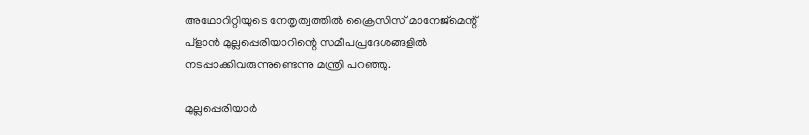അഥോറിറ്റിയുടെ നേതൃത്വത്തില്‍ ക്രൈസിസ് മാനേജ്മെന്റ് പ്ളാന്‍ മുല്ലപ്പെരിയാറിന്റെ സമീപപ്രദേശങ്ങളില്‍ നടപ്പാക്കിവരുന്നുണ്ടെന്നു മന്ത്രി പറഞ്ഞു.

മുല്ലപ്പെരിയാര്‍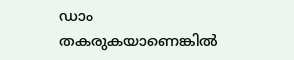ഡാം തകരുകയാണെങ്കില്‍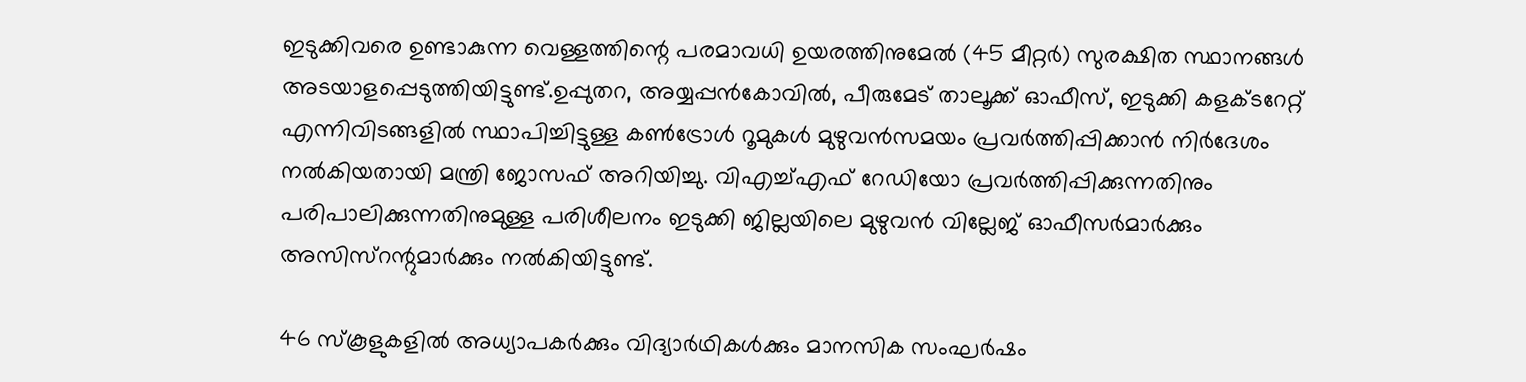ഇടുക്കിവരെ ഉണ്ടാകുന്ന വെള്ളത്തിന്റെ പരമാവധി ഉയരത്തിനുമേല്‍ (45 മീറ്റര്‍) സുരക്ഷിത സ്ഥാനങ്ങള്‍ അടയാളപ്പെടുത്തിയിട്ടുണ്ട്.ഉപ്പുതറ, അയ്യപ്പന്‍കോവില്‍, പീരുമേട് താലൂക്ക് ഓഫീസ്, ഇടുക്കി കളക്ടറേറ്റ് എന്നിവിടങ്ങളില്‍ സ്ഥാപിച്ചിട്ടുള്ള കണ്‍ട്രോള്‍ റൂമുകള്‍ മുഴുവന്‍സമയം പ്രവര്‍ത്തിപ്പിക്കാന്‍ നിര്‍ദേശം നല്‍കിയതായി മന്ത്രി ജോസഫ് അറിയിച്ചു. വിഎച്ച്എഫ് റേഡിയോ പ്രവര്‍ത്തിപ്പിക്കുന്നതിനും പരിപാലിക്കുന്നതിനുമുള്ള പരിശീലനം ഇടുക്കി ജില്ലയിലെ മുഴുവന്‍ വില്ലേജ് ഓഫീസര്‍മാര്‍ക്കും അസിസ്റന്റുമാര്‍ക്കും നല്‍കിയിട്ടുണ്ട്.

46 സ്കൂളുകളില്‍ അധ്യാപകര്‍ക്കും വിദ്യാര്‍ഥികള്‍ക്കും മാനസിക സംഘര്‍ഷം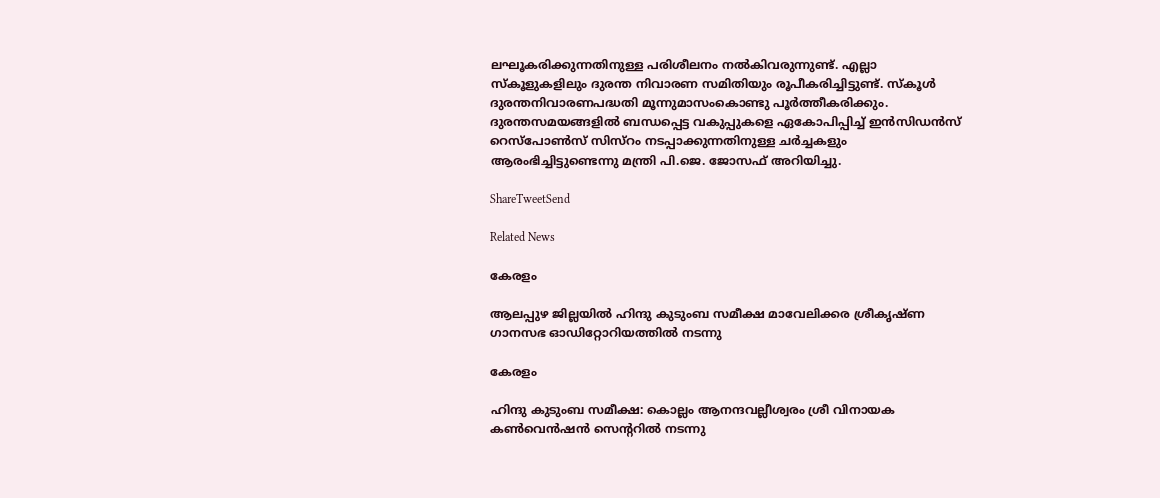ലഘൂകരിക്കുന്നതിനുള്ള പരിശീലനം നല്‍കിവരുന്നുണ്ട്. എല്ലാ സ്കൂളുകളിലും ദുരന്ത നിവാരണ സമിതിയും രൂപീകരിച്ചിട്ടുണ്ട്. സ്കൂള്‍ ദുരന്തനിവാരണപദ്ധതി മൂന്നുമാസംകൊണ്ടു പൂര്‍ത്തീകരിക്കും. ദുരന്തസമയങ്ങളില്‍ ബന്ധപ്പെട്ട വകുപ്പുകളെ ഏകോപിപ്പിച്ച് ഇന്‍സിഡന്‍സ് റെസ്പോണ്‍സ് സിസ്റം നടപ്പാക്കുന്നതിനുള്ള ചര്‍ച്ചകളും ആരംഭിച്ചിട്ടുണ്ടെന്നു മന്ത്രി പി.ജെ. ജോസഫ് അറിയിച്ചു.

ShareTweetSend

Related News

കേരളം

ആലപ്പുഴ ജില്ലയില്‍ ഹിന്ദു കുടുംബ സമീക്ഷ മാവേലിക്കര ശ്രീകൃഷ്ണ ഗാനസഭ ഓഡിറ്റോറിയത്തില്‍ നടന്നു

കേരളം

ഹിന്ദു കുടുംബ സമീക്ഷ: കൊല്ലം ആനന്ദവല്ലീശ്വരം ശ്രീ വിനായക കണ്‍വെന്‍ഷന്‍ സെന്ററില്‍ നടന്നു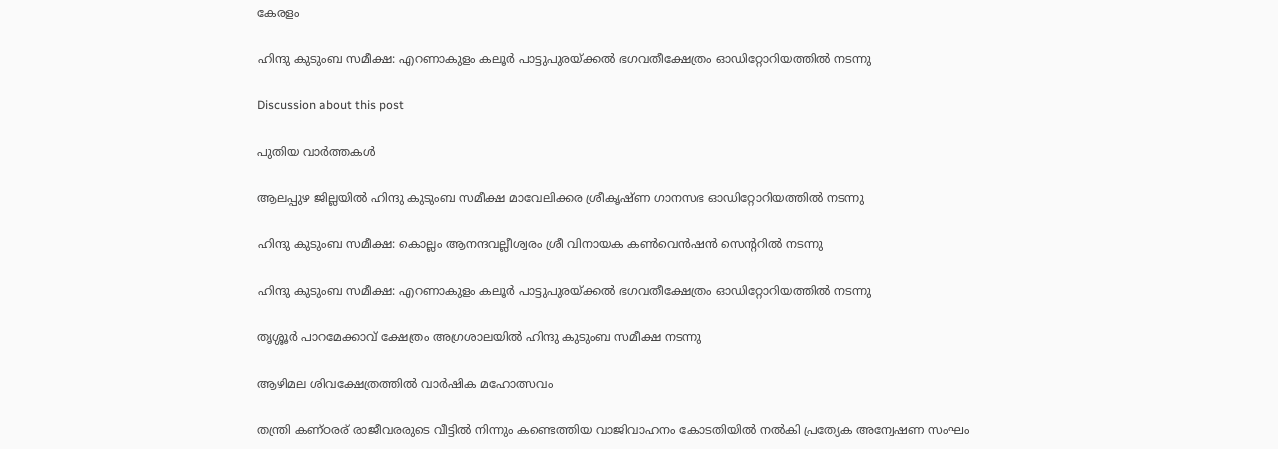കേരളം

ഹിന്ദു കുടുംബ സമീക്ഷ: എറണാകുളം കലൂര്‍ പാട്ടുപുരയ്ക്കല്‍ ഭഗവതീക്ഷേത്രം ഓഡിറ്റോറിയത്തില്‍ നടന്നു

Discussion about this post

പുതിയ വാർത്തകൾ

ആലപ്പുഴ ജില്ലയില്‍ ഹിന്ദു കുടുംബ സമീക്ഷ മാവേലിക്കര ശ്രീകൃഷ്ണ ഗാനസഭ ഓഡിറ്റോറിയത്തില്‍ നടന്നു

ഹിന്ദു കുടുംബ സമീക്ഷ: കൊല്ലം ആനന്ദവല്ലീശ്വരം ശ്രീ വിനായക കണ്‍വെന്‍ഷന്‍ സെന്ററില്‍ നടന്നു

ഹിന്ദു കുടുംബ സമീക്ഷ: എറണാകുളം കലൂര്‍ പാട്ടുപുരയ്ക്കല്‍ ഭഗവതീക്ഷേത്രം ഓഡിറ്റോറിയത്തില്‍ നടന്നു

തൃശ്ശൂര്‍ പാറമേക്കാവ് ക്ഷേത്രം അഗ്രശാലയില്‍ ഹിന്ദു കുടുംബ സമീക്ഷ നടന്നു

ആഴിമല ശിവക്ഷേത്രത്തിൽ വാർഷിക മഹോത്സവം

തന്ത്രി കണ്ഠരര് രാജീവരരുടെ വീട്ടില്‍ നിന്നും കണ്ടെത്തിയ വാജിവാഹനം കോടതിയില്‍ നല്‍കി പ്രത്യേക അന്വേഷണ സംഘം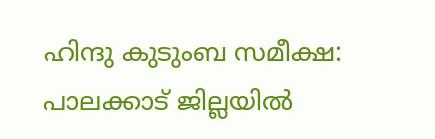ഹിന്ദു കുടുംബ സമീക്ഷ: പാലക്കാട് ജില്ലയില്‍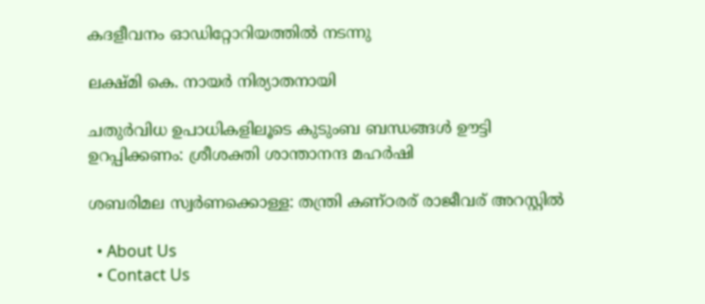കദളീവനം ഓഡിറ്റോറിയത്തില്‍ നടന്നു

ലക്ഷ്മി കെ. നായര്‍ നിര്യാതനായി

ചതുര്‍വിധ ഉപാധികളിലൂടെ കുടുംബ ബന്ധങ്ങള്‍ ഊട്ടി ഉറപ്പിക്കണം: ശ്രീശക്തി ശാന്താനന്ദ മഹര്‍ഷി

ശബരിമല സ്വര്‍ണക്കൊള്ള: തന്ത്രി കണ്ഠരര് രാജീവര് അറസ്റ്റില്‍

  • About Us
  • Contact Us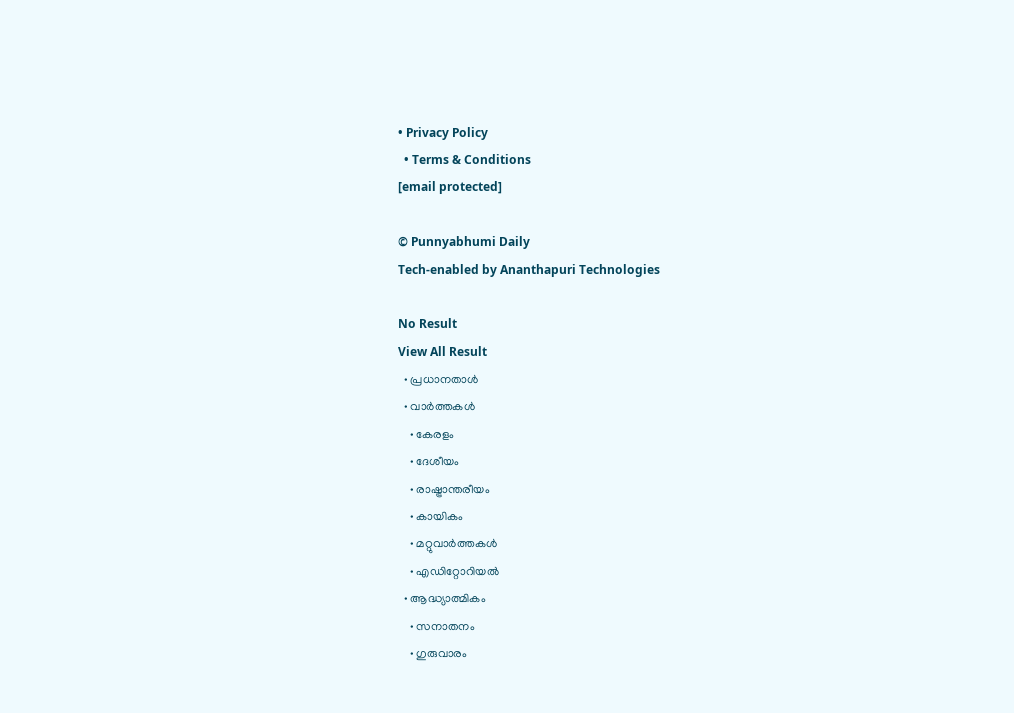• Privacy Policy
  • Terms & Conditions
[email protected]

© Punnyabhumi Daily
Tech-enabled by Ananthapuri Technologies

No Result
View All Result
  • പ്രധാനതാൾ
  • വാർത്തകൾ
    • കേരളം
    • ദേശീയം
    • രാഷ്ട്രാന്തരീയം
    • കായികം
    • മറ്റുവാര്‍ത്തകള്‍
    • എഡിറ്റോറിയല്‍
  • ആദ്ധ്യാത്മികം
    • സനാതനം
    • ഗുരുവാരം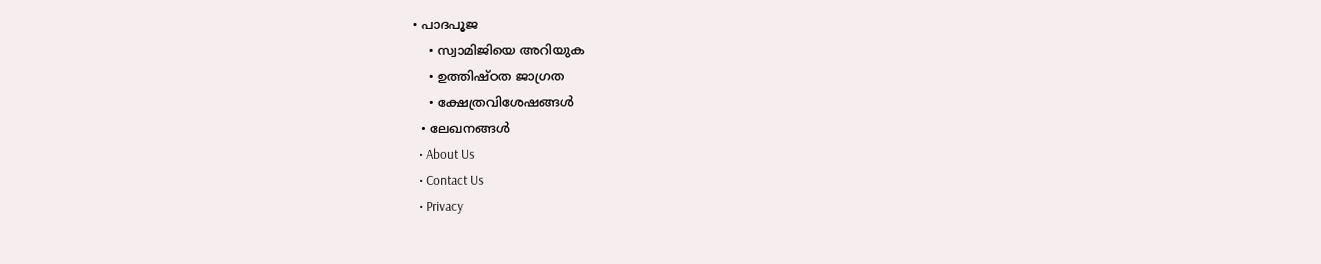• പാദപൂജ
    • സ്വാമിജിയെ അറിയുക
    • ഉത്തിഷ്ഠത ജാഗ്രത
    • ക്ഷേത്രവിശേഷങ്ങള്‍
  • ലേഖനങ്ങള്‍
  • About Us
  • Contact Us
  • Privacy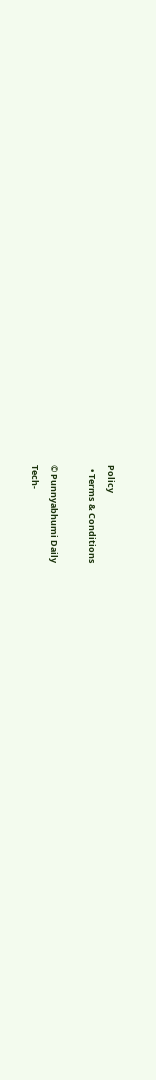Policy
  • Terms & Conditions

© Punnyabhumi Daily
Tech-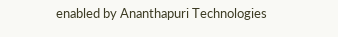enabled by Ananthapuri Technologies